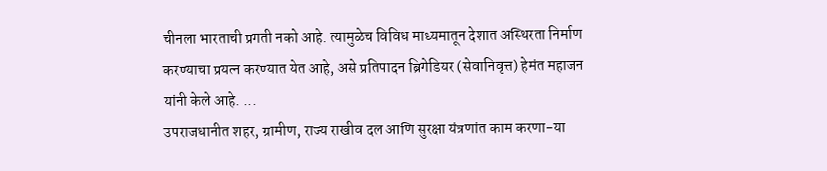चीनला भारताची प्रगती नको आहे. त्यामुळेच विविध माध्यमातून देशात अस्थिरता निर्माण करण्याचा प्रयत्न करण्यात येत आहे, असे प्रतिपादन ब्रिगेडियर (सेवानिवृत्त) हेमंत महाजन यांनी केले आहे. ...
उपराजधानीत शहर, ग्रामीण, राज्य राखीव दल आणि सुरक्षा यंत्रणांत काम करणा-या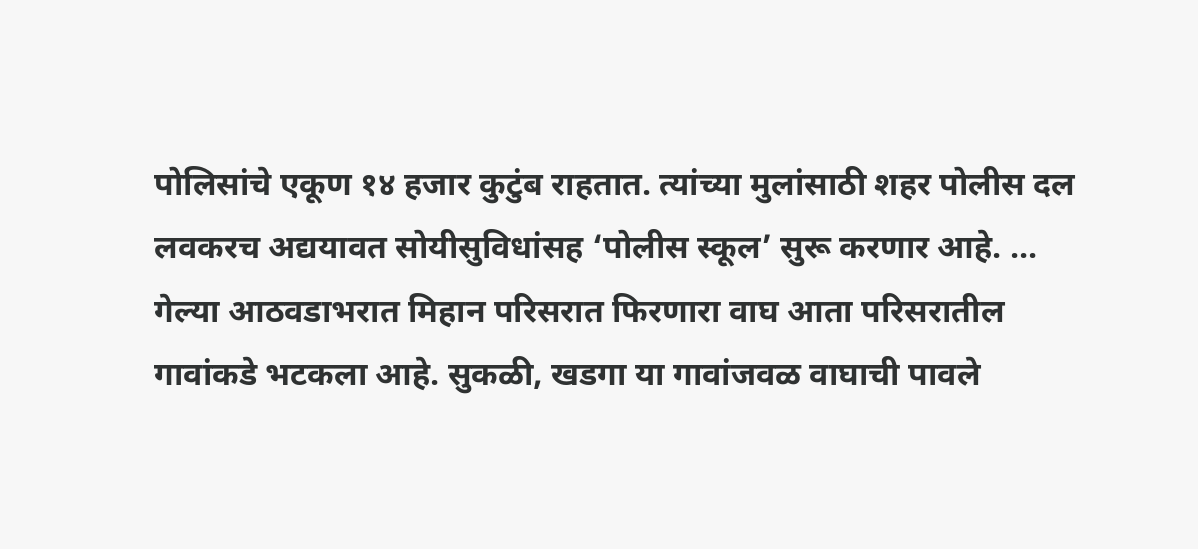पोलिसांचे एकूण १४ हजार कुटुंब राहतात. त्यांच्या मुलांसाठी शहर पोलीस दल लवकरच अद्ययावत सोयीसुविधांसह ‘पोलीस स्कूल’ सुरू करणार आहे. ...
गेल्या आठवडाभरात मिहान परिसरात फिरणारा वाघ आता परिसरातील गावांकडे भटकला आहे. सुकळी, खडगा या गावांजवळ वाघाची पावले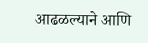आढळल्याने आणि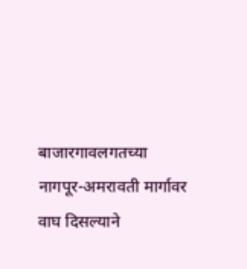बाजारगावलगतच्या नागपूर-अमरावती मार्गावर वाघ दिसल्याने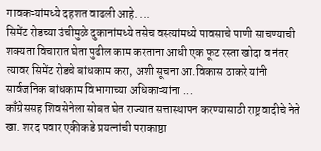गावकऱ्यांमध्ये दहशत वाढली आहे. ...
सिमेंट रोडच्या उंचीमुळे दुकानांमध्ये तसेच वस्त्यांमध्ये पावसाचे पाणी साचण्याची शक्यता विचारात घेता पुढील काम करताना आधी एक फूट रस्ता खोदा व नंतर त्यावर सिमेंट रोडचे बांधकाम करा, अशी सूचना आ.विकास ठाकरे यांनी सार्वजनिक बांधकाम विभागाच्या अधिकाऱ्यांना ...
काँग्रेससह शिवसेनेला सोबत घेत राज्यात सत्तास्थापन करण्यासाठी राष्ट्रवादीचे नेते खा. शरद पवार एकीकडे प्रयत्नांची पराकाष्ठा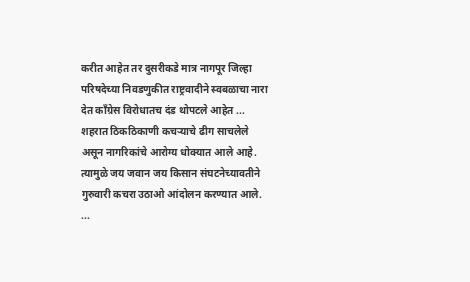करीत आहेत तर दुसरीकडे मात्र नागपूर जिल्हा परिषदेच्या निवडणुकीत राष्ट्रवादीने स्वबळाचा नारा देत काँग्रेस विरोधातच दंड थोपटले आहेत ...
शहरात ठिकठिकाणी कचऱ्याचे ढीग साचलेले असून नागरिकांचे आरोग्य धोक्यात आले आहे. त्यामुळे जय जवान जय किसान संघटनेच्यावतीने गुरुवारी कचरा उठाओ आंदोलन करण्यात आले. ...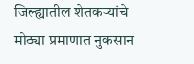जिल्ह्यातील शेतकऱ्यांचे मोठ्या प्रमाणात नुकसान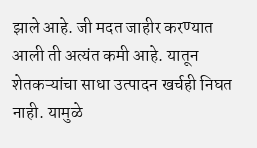झाले आहे. जी मदत जाहीर करण्यात आली ती अत्यंत कमी आहे. यातून शेतकऱ्यांचा साधा उत्पादन खर्चही निघत नाही. यामुळे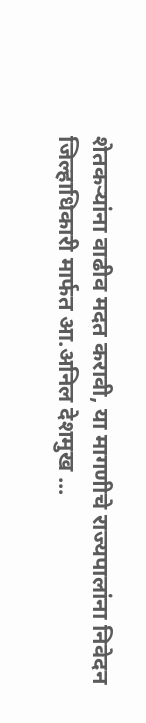शेतकऱ्यांना वाढीव मदत करावी, या मागणीचे राज्यपालांना निवेदन जिल्हाधिकारी मार्फत आ.अनिल देशमुख ...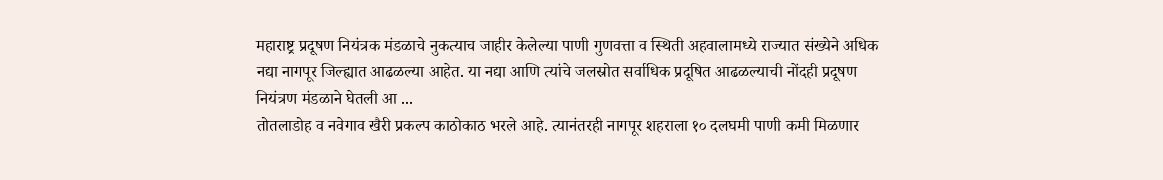महाराष्ट्र प्रदूषण नियंत्रक मंडळाचे नुकत्याच जाहीर केलेल्या पाणी गुणवत्ता व स्थिती अहवालामध्ये राज्यात संख्येने अधिक नद्या नागपूर जिल्ह्यात आढळल्या आहेत. या नद्या आणि त्यांचे जलस्रोत सर्वाधिक प्रदूषित आढळल्याची नोंदही प्रदूषण नियंत्रण मंडळाने घेतली आ ...
तोतलाडोह व नवेगाव खैरी प्रकल्प काठोकाठ भरले आहे. त्यानंतरही नागपूर शहराला १० दलघमी पाणी कमी मिळणार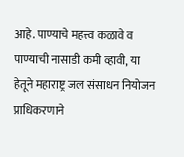आहे. पाण्याचे महत्त्व कळावे व पाण्याची नासाडी कमी व्हावी, या हेतूने महाराष्ट्र जल संसाधन नियोजन प्राधिकरणाने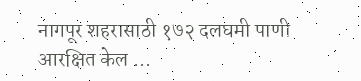नागपूर शहरासाठी १७२ दलघमी पाणी आरक्षित केल ...